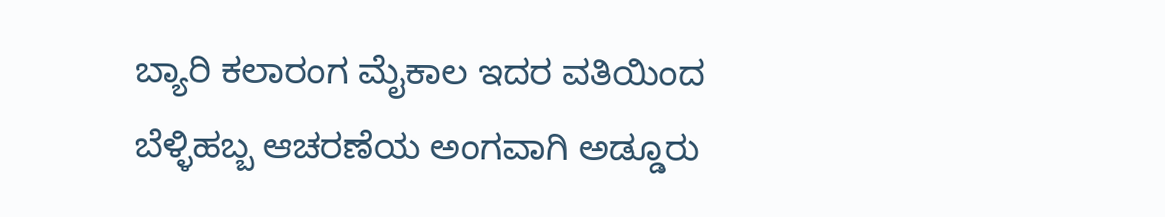ಬ್ಯಾರಿ ಕಲಾರಂಗ ಮೈಕಾಲ ಇದರ ವತಿಯಿಂದ ಬೆಳ್ಳಿಹಬ್ಬ ಆಚರಣೆಯ ಅಂಗವಾಗಿ ಅಡ್ಡೂರು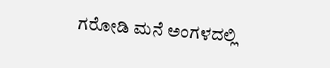ಗರೋಡಿ ಮನೆ ಅಂಗಳದಲ್ಲಿ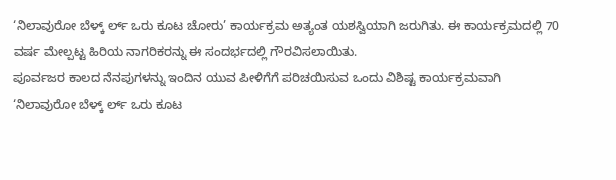‘ನಿಲಾವುರೋ ಬೆಳ್ಕ್ ರ್ಲ್ ಒರು ಕೂಟ ಚೋರು’ ಕಾರ್ಯಕ್ರಮ ಅತ್ಯಂತ ಯಶಸ್ವಿಯಾಗಿ ಜರುಗಿತು. ಈ ಕಾರ್ಯಕ್ರಮದಲ್ಲಿ 70 ವರ್ಷ ಮೇಲ್ಪಟ್ಟ ಹಿರಿಯ ನಾಗರಿಕರನ್ನು ಈ ಸಂದರ್ಭದಲ್ಲಿ ಗೌರವಿಸಲಾಯಿತು.
ಪೂರ್ವಜರ ಕಾಲದ ನೆನಪುಗಳನ್ನು ಇಂದಿನ ಯುವ ಪೀಳಿಗೆಗೆ ಪರಿಚಯಿಸುವ ಒಂದು ವಿಶಿಷ್ಟ ಕಾರ್ಯಕ್ರಮವಾಗಿ ‘ನಿಲಾವುರೋ ಬೆಳ್ಕ್ ರ್ಲ್ ಒರು ಕೂಟ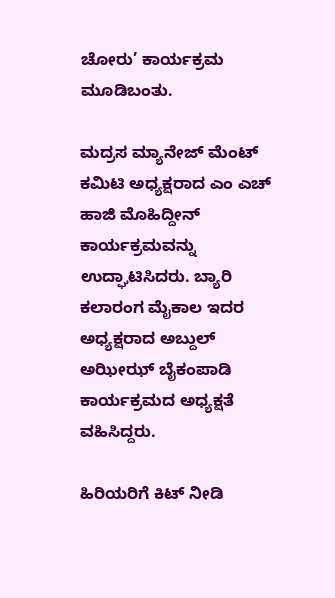ಚೋರು’ ಕಾರ್ಯಕ್ರಮ ಮೂಡಿಬಂತು.

ಮದ್ರಸ ಮ್ಯಾನೇಜ್ ಮೆಂಟ್ ಕಮಿಟಿ ಅಧ್ಯಕ್ಷರಾದ ಎಂ ಎಚ್ ಹಾಜಿ ಮೊಹಿದ್ದೀನ್ ಕಾರ್ಯಕ್ರಮವನ್ನು ಉದ್ಘಾಟಿಸಿದರು. ಬ್ಯಾರಿ ಕಲಾರಂಗ ಮೈಕಾಲ ಇದರ ಅಧ್ಯಕ್ಷರಾದ ಅಬ್ದುಲ್ ಅಝೀಝ್ ಬೈಕಂಪಾಡಿ ಕಾರ್ಯಕ್ರಮದ ಅಧ್ಯಕ್ಷತೆ ವಹಿಸಿದ್ದರು.

ಹಿರಿಯರಿಗೆ ಕಿಟ್ ನೀಡಿ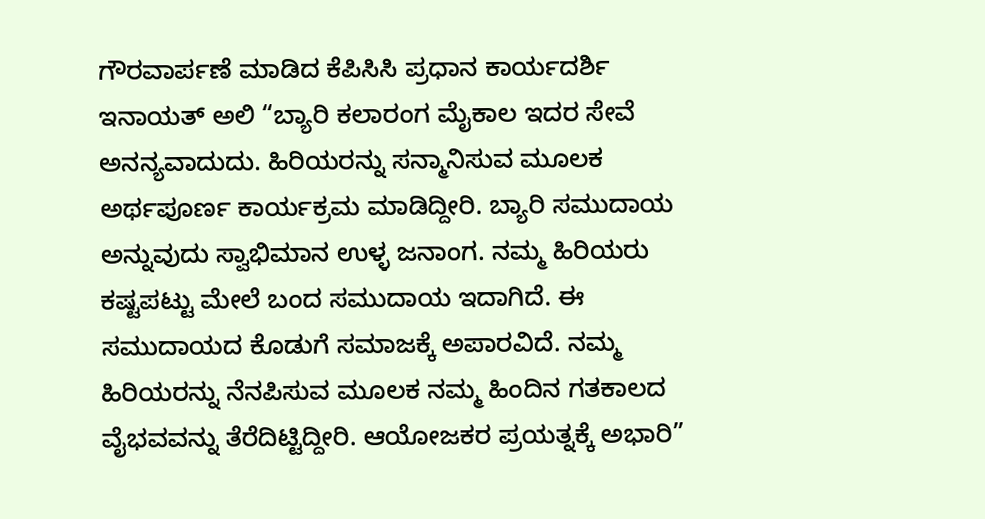ಗೌರವಾರ್ಪಣೆ ಮಾಡಿದ ಕೆಪಿಸಿಸಿ ಪ್ರಧಾನ ಕಾರ್ಯದರ್ಶಿ ಇನಾಯತ್ ಅಲಿ “ಬ್ಯಾರಿ ಕಲಾರಂಗ ಮೈಕಾಲ ಇದರ ಸೇವೆ ಅನನ್ಯವಾದುದು. ಹಿರಿಯರನ್ನು ಸನ್ಮಾನಿಸುವ ಮೂಲಕ ಅರ್ಥಪೂರ್ಣ ಕಾರ್ಯಕ್ರಮ ಮಾಡಿದ್ದೀರಿ. ಬ್ಯಾರಿ ಸಮುದಾಯ ಅನ್ನುವುದು ಸ್ವಾಭಿಮಾನ ಉಳ್ಳ ಜನಾಂಗ. ನಮ್ಮ ಹಿರಿಯರು ಕಷ್ಟಪಟ್ಟು ಮೇಲೆ ಬಂದ ಸಮುದಾಯ ಇದಾಗಿದೆ. ಈ ಸಮುದಾಯದ ಕೊಡುಗೆ ಸಮಾಜಕ್ಕೆ ಅಪಾರವಿದೆ. ನಮ್ಮ ಹಿರಿಯರನ್ನು ನೆನಪಿಸುವ ಮೂಲಕ ನಮ್ಮ ಹಿಂದಿನ ಗತಕಾಲದ ವೈಭವವನ್ನು ತೆರೆದಿಟ್ಟಿದ್ದೀರಿ. ಆಯೋಜಕರ ಪ್ರಯತ್ನಕ್ಕೆ ಅಭಾರಿ”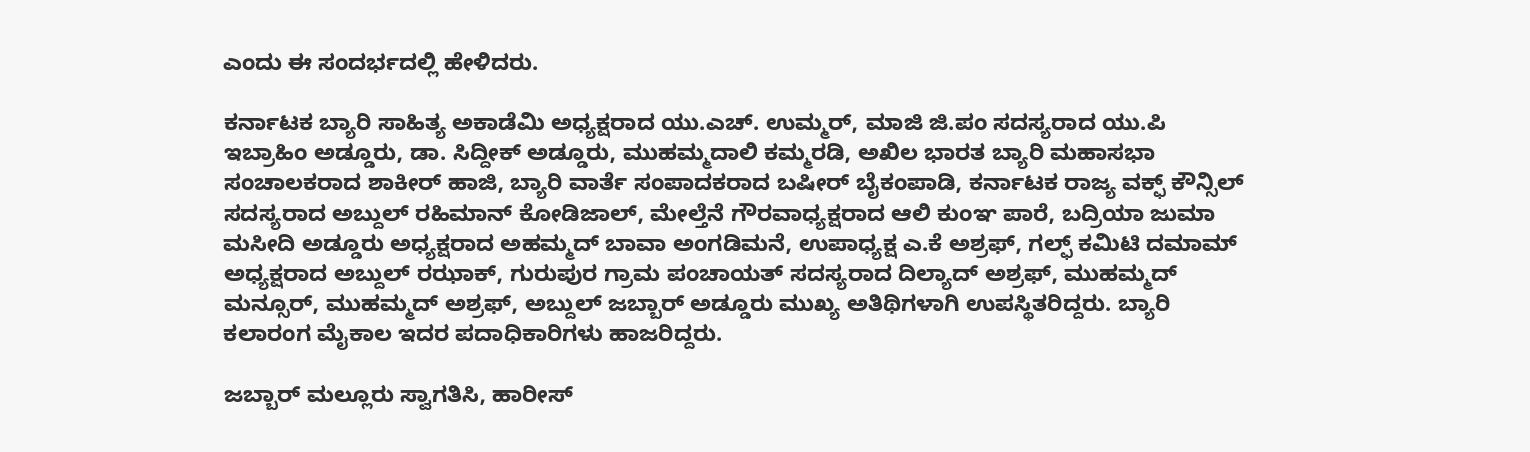ಎಂದು ಈ ಸಂದರ್ಭದಲ್ಲಿ ಹೇಳಿದರು.

ಕರ್ನಾಟಕ ಬ್ಯಾರಿ ಸಾಹಿತ್ಯ ಅಕಾಡೆಮಿ ಅಧ್ಯಕ್ಷರಾದ ಯು.ಎಚ್. ಉಮ್ಮರ್, ಮಾಜಿ ಜಿ.ಪಂ ಸದಸ್ಯರಾದ ಯು.ಪಿ ಇಬ್ರಾಹಿಂ ಅಡ್ಡೂರು, ಡಾ. ಸಿದ್ದೀಕ್ ಅಡ್ಡೂರು, ಮುಹಮ್ಮದಾಲಿ ಕಮ್ಮರಡಿ, ಅಖಿಲ ಭಾರತ ಬ್ಯಾರಿ ಮಹಾಸಭಾ ಸಂಚಾಲಕರಾದ ಶಾಕೀರ್ ಹಾಜಿ, ಬ್ಯಾರಿ ವಾರ್ತೆ ಸಂಪಾದಕರಾದ ಬಷೀರ್ ಬೈಕಂಪಾಡಿ, ಕರ್ನಾಟಕ ರಾಜ್ಯ ವಕ್ಫ್ ಕೌನ್ಸಿಲ್ ಸದಸ್ಯರಾದ ಅಬ್ದುಲ್ ರಹಿಮಾನ್ ಕೋಡಿಜಾಲ್, ಮೇಲ್ತೆನೆ ಗೌರವಾಧ್ಯಕ್ಷರಾದ ಆಲಿ ಕುಂಞ ಪಾರೆ, ಬದ್ರಿಯಾ ಜುಮಾ ಮಸೀದಿ ಅಡ್ಡೂರು ಅಧ್ಯಕ್ಷರಾದ ಅಹಮ್ಮದ್ ಬಾವಾ ಅಂಗಡಿಮನೆ, ಉಪಾಧ್ಯಕ್ಷ ಎ.ಕೆ ಅಶ್ರಫ್, ಗಲ್ಫ್ ಕಮಿಟಿ ದಮಾಮ್ ಅಧ್ಯಕ್ಷರಾದ ಅಬ್ದುಲ್ ರಝಾಕ್, ಗುರುಪುರ ಗ್ರಾಮ ಪಂಚಾಯತ್ ಸದಸ್ಯರಾದ ದಿಲ್ಯಾದ್ ಅಶ್ರಫ್, ಮುಹಮ್ಮದ್ ಮನ್ಸೂರ್, ಮುಹಮ್ಮದ್ ಅಶ್ರಫ್, ಅಬ್ದುಲ್ ಜಬ್ಬಾರ್ ಅಡ್ಡೂರು ಮುಖ್ಯ ಅತಿಥಿಗಳಾಗಿ ಉಪಸ್ಥಿತರಿದ್ದರು. ಬ್ಯಾರಿ ಕಲಾರಂಗ ಮೈಕಾಲ ಇದರ ಪದಾಧಿಕಾರಿಗಳು ಹಾಜರಿದ್ದರು.

ಜಬ್ಬಾರ್ ಮಲ್ಲೂರು ಸ್ವಾಗತಿಸಿ, ಹಾರೀಸ್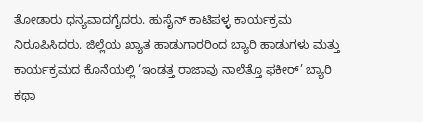ತೋಡಾರು ಧನ್ಯವಾದಗೈದರು. ಹುಸೈನ್ ಕಾಟಿಪಳ್ಳ ಕಾರ್ಯಕ್ರಮ ನಿರೂಪಿಸಿದರು. ಜಿಲ್ಲೆಯ ಖ್ಯಾತ ಹಾಡುಗಾರರಿಂದ ಬ್ಯಾರಿ ಹಾಡುಗಳು ಮತ್ತು ಕಾರ್ಯಕ್ರಮದ ಕೊನೆಯಲ್ಲಿ ‘ಇಂಡತ್ತ ರಾಜಾವು ನಾಲೆತ್ತೊ ಫಕೀರ್’ ಬ್ಯಾರಿ ಕಥಾ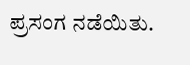ಪ್ರಸಂಗ ನಡೆಯಿತು.